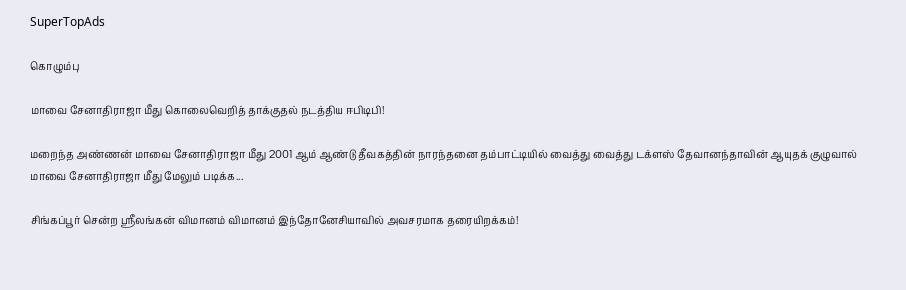SuperTopAds

கொழும்பு

மாவை சேனாதிராஜா மீது கொலைவெறித் தாக்குதல் நடத்திய ஈபிடிபி!

மறைந்த அண்ணன் மாவை சேனாதிராஜா மீது 2001 ஆம் ஆண்டு தீவகத்தின் நாரந்தனை தம்பாட்டியில் வைத்து வைத்து டக்ளஸ் தேவானந்தாவின் ஆயுதக் குழுவால் மாவை சேனாதிராஜா மீது மேலும் படிக்க...

சிங்கப்பூர் சென்ற ஶ்ரீலங்கன் விமானம் விமானம் இந்தோனேசியாவில் அவசரமாக தரையிறக்கம்!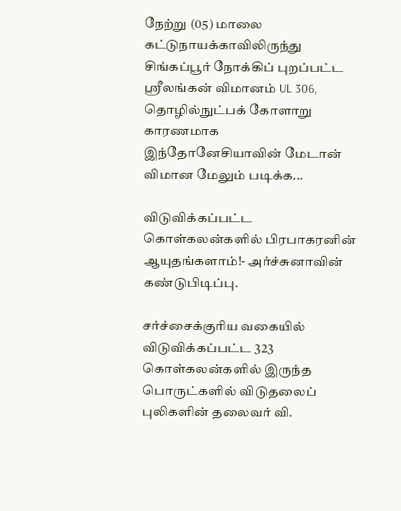நேற்று (05) மாலை கட்டுநாயக்காவிலிருந்து சிங்கப்பூர் நோக்கிப் புறப்பட்ட ஶ்ரீலங்கன் விமானம் UL 306, தொழில்நுட்பக் கோளாறு காரணமாக இந்தோனேசியாவின் மேடான் விமான மேலும் படிக்க...

விடுவிக்கப்பட்ட கொள்கலன்களில் பிரபாகரனின் ஆயுதங்களாம்!- அர்ச்சுனாவின் கண்டுபிடிப்பு.

சர்ச்சைக்குரிய வகையில் விடுவிக்கப்பட்ட 323 கொள்கலன்களில் இருந்த பொருட்களில் விடுதலைப் புலிகளின் தலைவர் வி.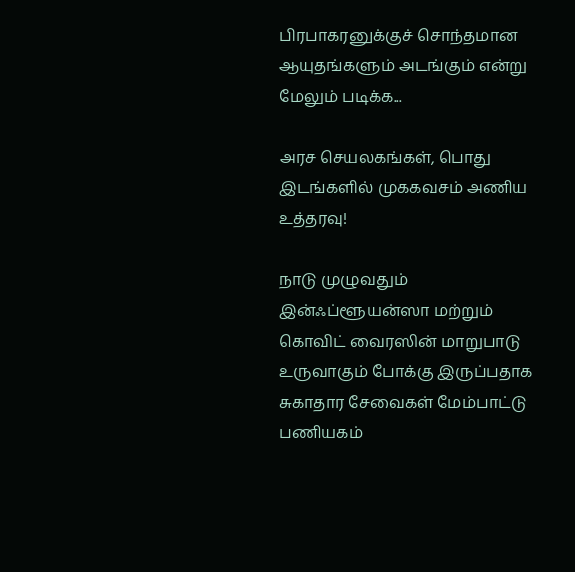பிரபாகரனுக்குச் சொந்தமான ஆயுதங்களும் அடங்கும் என்று மேலும் படிக்க...

அரச செயலகங்கள், பொது இடங்களில் முககவசம் அணிய உத்தரவு!

நாடு முழுவதும் இன்ஃப்ளூயன்ஸா மற்றும் கொவிட் வைரஸின் மாறுபாடு உருவாகும் போக்கு இருப்பதாக சுகாதார சேவைகள் மேம்பாட்டு பணியகம்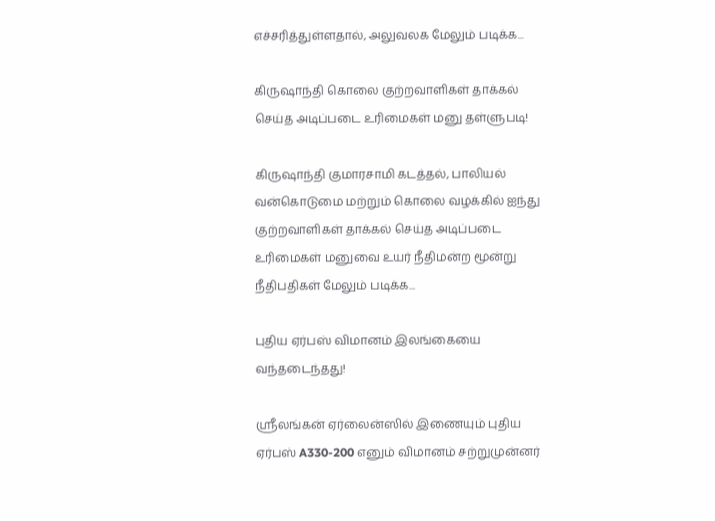எச்சரித்துள்ளதால், அலுவலக மேலும் படிக்க...

கிருஷாந்தி கொலை குற்றவாளிகள் தாக்கல் செய்த அடிப்படை உரிமைகள் மனு தள்ளுபடி!

கிருஷாந்தி குமாரசாமி கடத்தல், பாலியல் வன்கொடுமை மற்றும் கொலை வழக்கில் ஐந்து குற்றவாளிகள் தாக்கல் செய்த அடிப்படை உரிமைகள் மனுவை உயர் நீதிமன்ற மூன்று நீதிபதிகள் மேலும் படிக்க...

புதிய ஏர்பஸ் விமானம் இலங்கையை வந்தடைந்தது!

ஸ்ரீலங்கன் ஏர்லைன்ஸில் இணையும் புதிய ஏர்பஸ் A330-200 எனும் விமானம் சற்றுமுன்னர்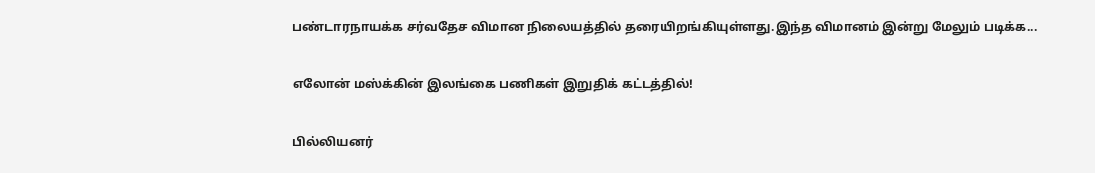பண்டாரநாயக்க சர்வதேச விமான நிலையத்தில் தரையிறங்கியுள்ளது.இந்த விமானம் இன்று மேலும் படிக்க...

எலோன் மஸ்க்கின் இலங்கை பணிகள் இறுதிக் கட்டத்தில்!

பில்லியனர்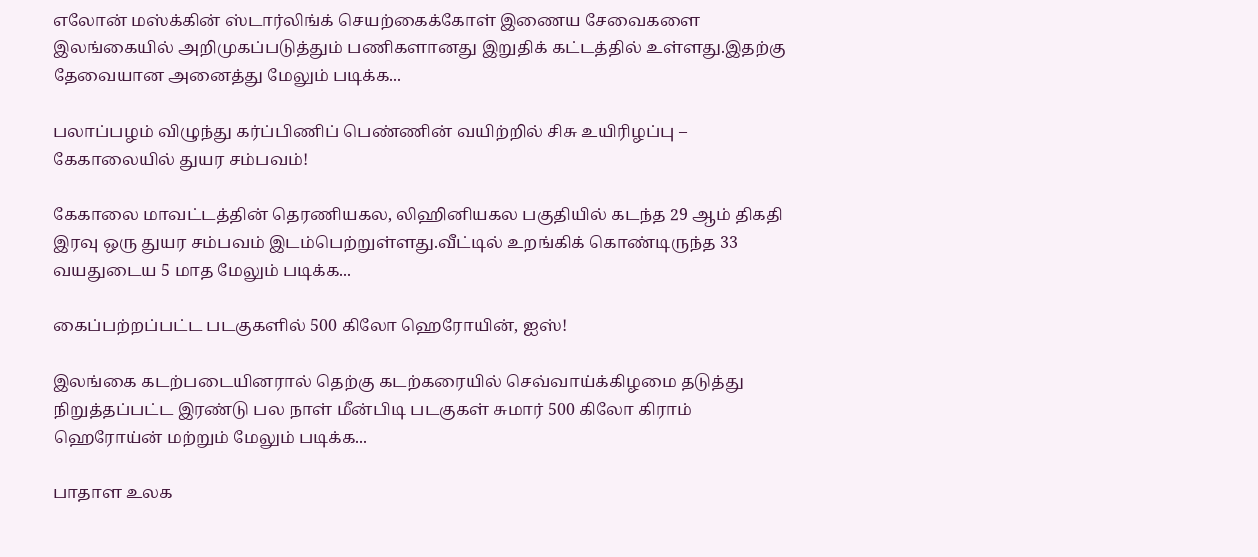எலோன் மஸ்க்கின் ஸ்டார்லிங்க் செயற்கைக்கோள் இணைய சேவைகளை இலங்கையில் அறிமுகப்படுத்தும் பணிகளானது இறுதிக் கட்டத்தில் உள்ளது.இதற்கு தேவையான அனைத்து மேலும் படிக்க...

பலாப்பழம் விழுந்து கர்ப்பிணிப் பெண்ணின் வயிற்றில் சிசு உயிரிழப்பு – கேகாலையில் துயர சம்பவம்!

கேகாலை மாவட்டத்தின் தெரணியகல, லிஹினியகல பகுதியில் கடந்த 29 ஆம் திகதி இரவு ஒரு துயர சம்பவம் இடம்பெற்றுள்ளது.வீட்டில் உறங்கிக் கொண்டிருந்த 33 வயதுடைய 5 மாத மேலும் படிக்க...

கைப்பற்றப்பட்ட படகுகளில் 500 கிலோ ஹெரோயின், ஐஸ்!

இலங்கை கடற்படையினரால் தெற்கு கடற்கரையில் செவ்வாய்க்கிழமை தடுத்து நிறுத்தப்பட்ட இரண்டு பல நாள் மீன்பிடி படகுகள் சுமார் 500 கிலோ கிராம் ஹெரோய்ன் மற்றும் மேலும் படிக்க...

பாதாள உலக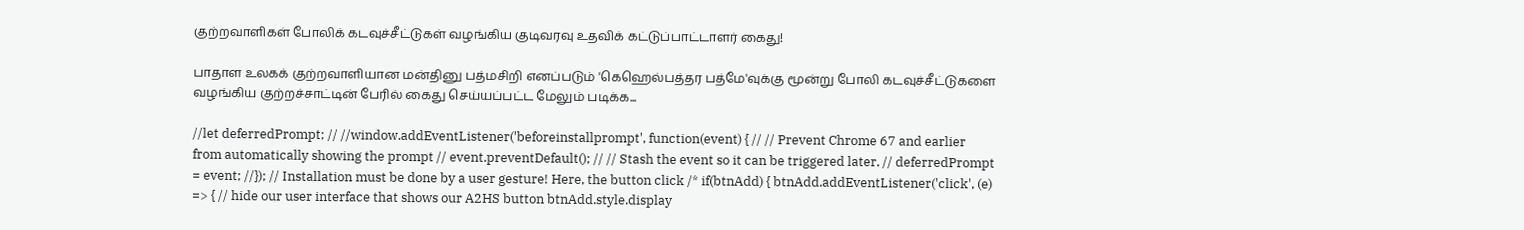குற்றவாளிகள் போலிக் கடவுச்சீட்டுகள் வழங்கிய குடிவரவு உதவிக் கட்டுப்பாட்டாளர் கைது!

பாதாள உலகக் குற்றவாளியான மன்தினு பத்மசிறி எனப்படும் 'கெஹெல்பத்தர பத்மே'வுக்கு மூன்று போலி கடவுச்சீட்டுகளை வழங்கிய குற்றச்சாட்டின் பேரில் கைது செய்யப்பட்ட மேலும் படிக்க...

//let deferredPrompt; // //window.addEventListener('beforeinstallprompt', function(event) { // // Prevent Chrome 67 and earlier from automatically showing the prompt // event.preventDefault(); // // Stash the event so it can be triggered later. // deferredPrompt = event; //}); // Installation must be done by a user gesture! Here, the button click /* if(btnAdd) { btnAdd.addEventListener('click', (e) => { // hide our user interface that shows our A2HS button btnAdd.style.display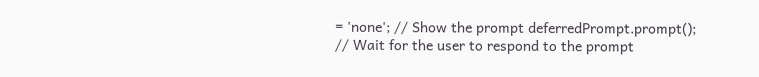= 'none'; // Show the prompt deferredPrompt.prompt(); // Wait for the user to respond to the prompt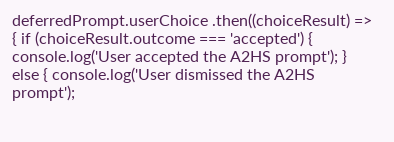deferredPrompt.userChoice .then((choiceResult) => { if (choiceResult.outcome === 'accepted') { console.log('User accepted the A2HS prompt'); } else { console.log('User dismissed the A2HS prompt');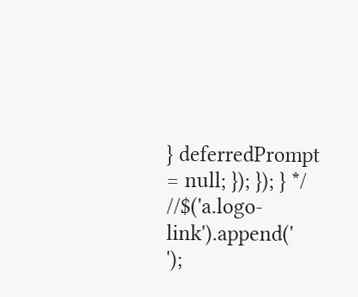} deferredPrompt = null; }); }); } */ //$('a.logo-link').append('
');